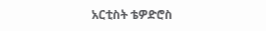አርቲስት ቴዎድሮስ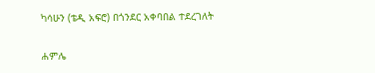ካሳሁን (ቴዲ አፍሮ) በጎንደር አቀባበል ተደረገለት

ሐምሌ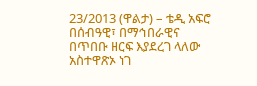23/2013 (ዋልታ) – ቴዲ አፍሮ በሰብዓዊ፣ በማኅበራዊና በጥበቡ ዘርፍ እያደረገ ላለው አስተዋጽኦ ነገ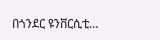በጎንደር ዩንቨርሲቲ…